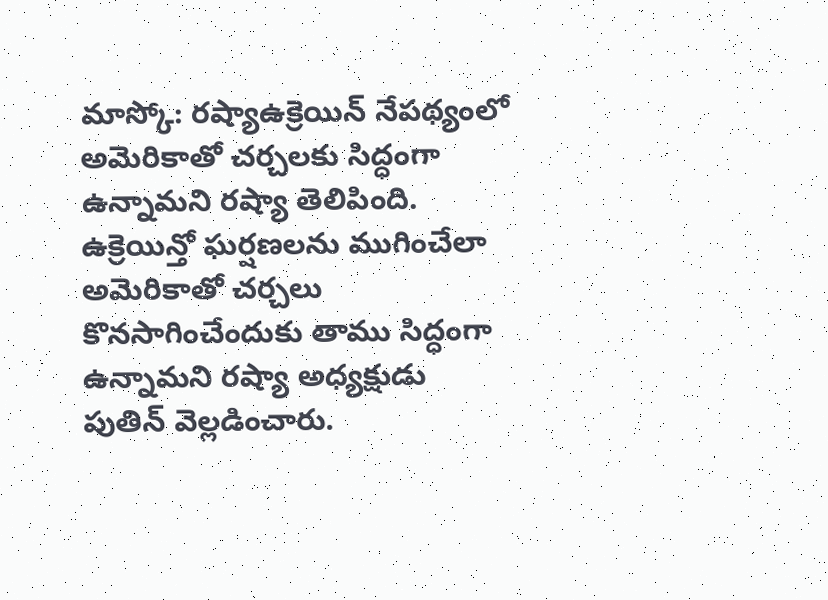మాస్కో: రష్యాఉక్రెయిన్ నేపథ్యంలో అమెరికాతో చర్చలకు సిద్ధంగా ఉన్నామని రష్యా తెలిపింది. ఉక్రెయిన్తో ఘర్షణలను ముగించేలా అమెరికాతో చర్చలు కొనసాగించేందుకు తాము సిద్ధంగా ఉన్నామని రష్యా అధ్యక్షుడు పుతిన్ వెల్లడించారు.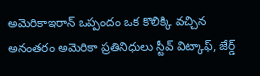అమెరికాఇరాన్ ఒప్పందం ఒక కొలిక్కి వచ్చిన అనంతరం అమెరికా ప్రతినిధులు స్టీవ్ విట్కాఫ్, జేర్డ్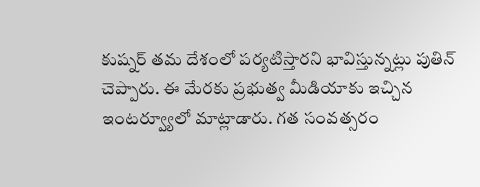కుష్నర్ తమ దేశంలో పర్యటిస్తారని భావిస్తున్నట్లు పుతిన్ చెప్పారు. ఈ మేరకు ప్రభుత్వ మీడియాకు ఇచ్చిన ఇంటర్వ్యూలో మాట్లాడారు. గత సంవత్సరం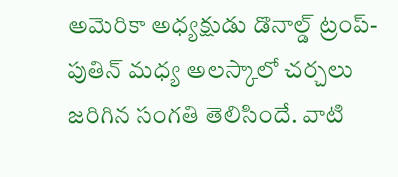అమెరికా అధ్యక్షుడు డొనాల్డ్ ట్రంప్-పుతిన్ మధ్య అలస్కాలో చర్చలు జరిగిన సంగతి తెలిసిందే. వాటి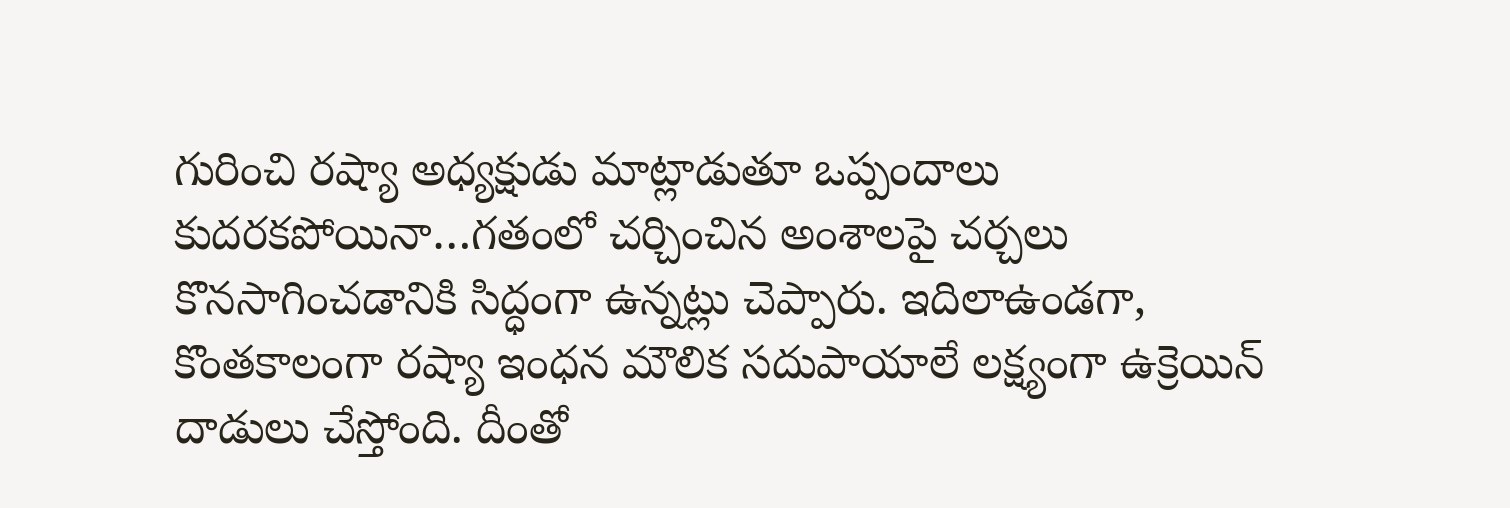గురించి రష్యా అధ్యక్షుడు మాట్లాడుతూ ఒప్పందాలు కుదరకపోయినా…గతంలో చర్చించిన అంశాలపై చర్చలు కొనసాగించడానికి సిద్ధంగా ఉన్నట్లు చెప్పారు. ఇదిలాఉండగా, కొంతకాలంగా రష్యా ఇంధన మౌలిక సదుపాయాలే లక్ష్యంగా ఉక్రెయిన్ దాడులు చేస్తోంది. దీంతో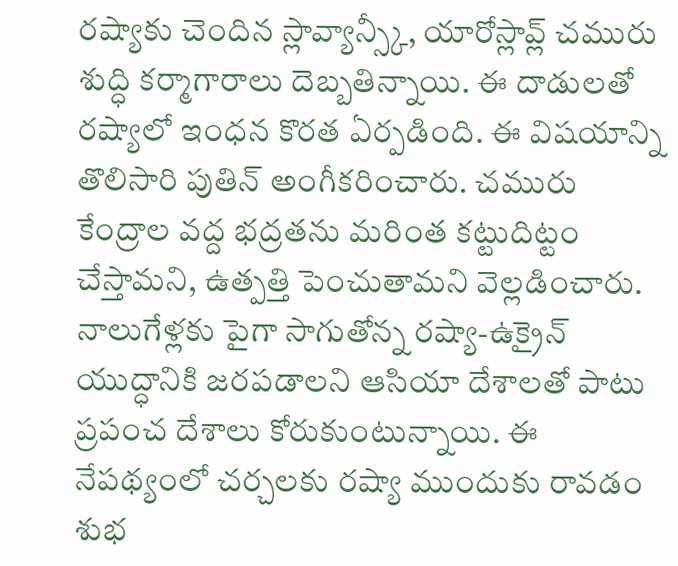రష్యాకు చెందిన స్లావ్యాన్స్కీ, యారోస్లావ్ల్ చమురు శుద్ధి కర్మాగారాలు దెబ్బతిన్నాయి. ఈ దాడులతో రష్యాలో ఇంధన కొరత ఏర్పడింది. ఈ విషయాన్ని తొలిసారి పుతిన్ అంగీకరించారు. చమురు కేంద్రాల వద్ద భద్రతను మరింత కట్టుదిట్టం చేస్తామని, ఉత్పత్తి పెంచుతామని వెల్లడించారు. నాలుగేళ్లకు పైగా సాగుతోన్న రష్యా-ఉక్రైన్ యుద్ధానికి జరపడాలని ఆసియా దేశాలతో పాటు ప్రపంచ దేశాలు కోరుకుంటున్నాయి. ఈ నేపథ్యంలో చర్చలకు రష్యా ముందుకు రావడం శుభ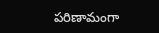పరిణామంగా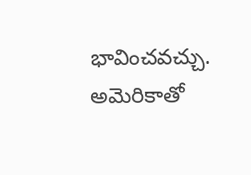భావించవచ్చు.
అమెరికాతో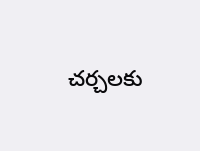చర్చలకు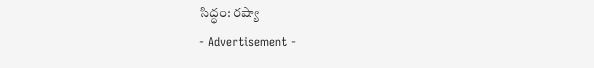సిద్ధం: రష్యా
- Advertisement -